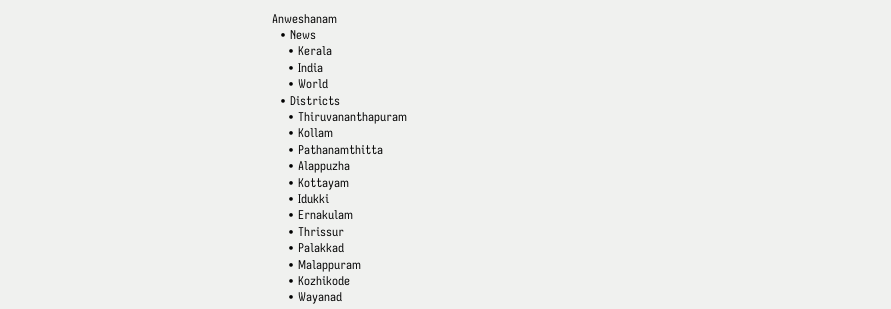Anweshanam
  • News
    • Kerala
    • India
    • World
  • Districts
    • Thiruvananthapuram
    • Kollam
    • Pathanamthitta
    • Alappuzha
    • Kottayam
    • Idukki
    • Ernakulam
    • Thrissur
    • Palakkad
    • Malappuram
    • Kozhikode
    • Wayanad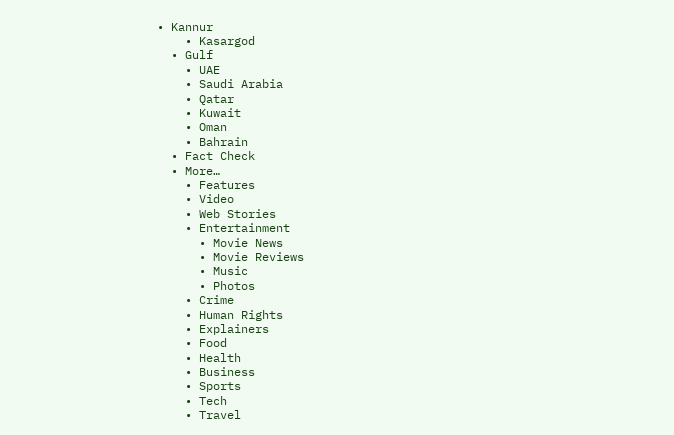• Kannur
    • Kasargod
  • Gulf
    • UAE
    • Saudi Arabia
    • Qatar
    • Kuwait
    • Oman
    • Bahrain
  • Fact Check
  • More…
    • Features
    • Video
    • Web Stories
    • Entertainment
      • Movie News
      • Movie Reviews
      • Music
      • Photos
    • Crime
    • Human Rights
    • Explainers
    • Food
    • Health
    • Business
    • Sports
    • Tech
    • Travel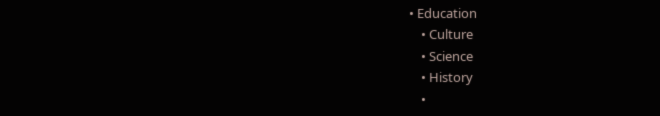• Education
    • Culture
    • Science
    • History
    •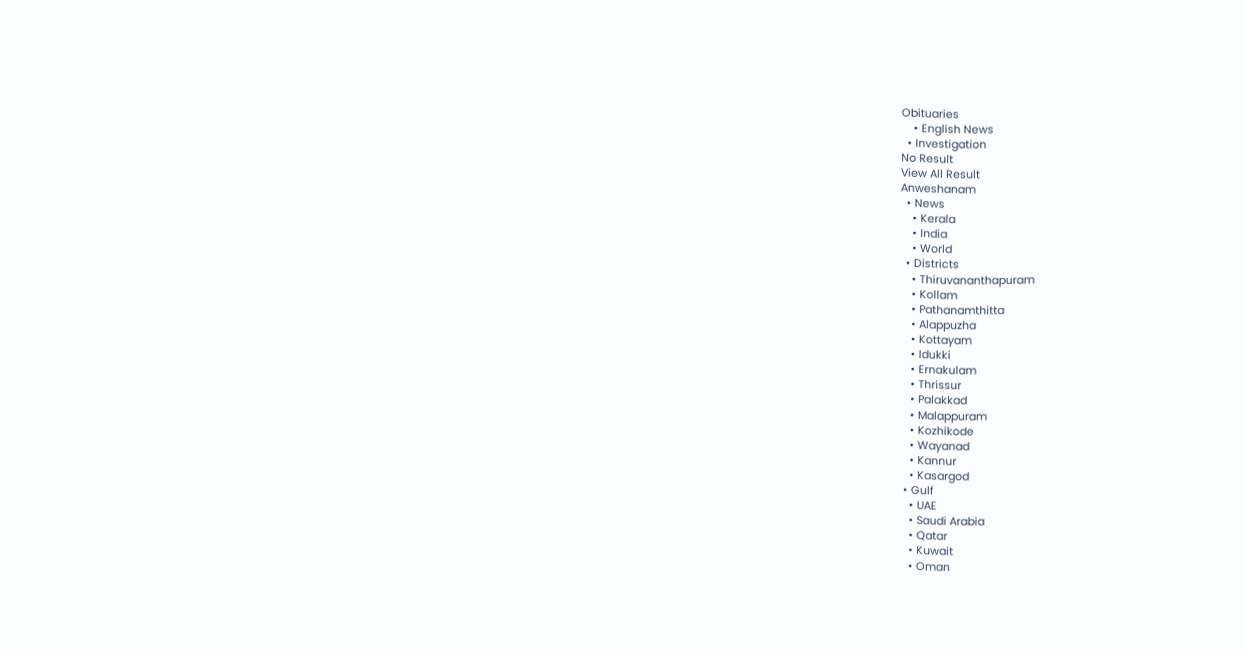Obituaries
    • English News
  • Investigation
No Result
View All Result
Anweshanam
  • News
    • Kerala
    • India
    • World
  • Districts
    • Thiruvananthapuram
    • Kollam
    • Pathanamthitta
    • Alappuzha
    • Kottayam
    • Idukki
    • Ernakulam
    • Thrissur
    • Palakkad
    • Malappuram
    • Kozhikode
    • Wayanad
    • Kannur
    • Kasargod
  • Gulf
    • UAE
    • Saudi Arabia
    • Qatar
    • Kuwait
    • Oman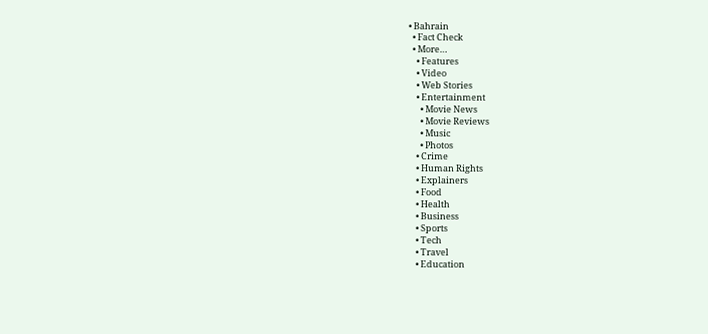• Bahrain
  • Fact Check
  • More…
    • Features
    • Video
    • Web Stories
    • Entertainment
      • Movie News
      • Movie Reviews
      • Music
      • Photos
    • Crime
    • Human Rights
    • Explainers
    • Food
    • Health
    • Business
    • Sports
    • Tech
    • Travel
    • Education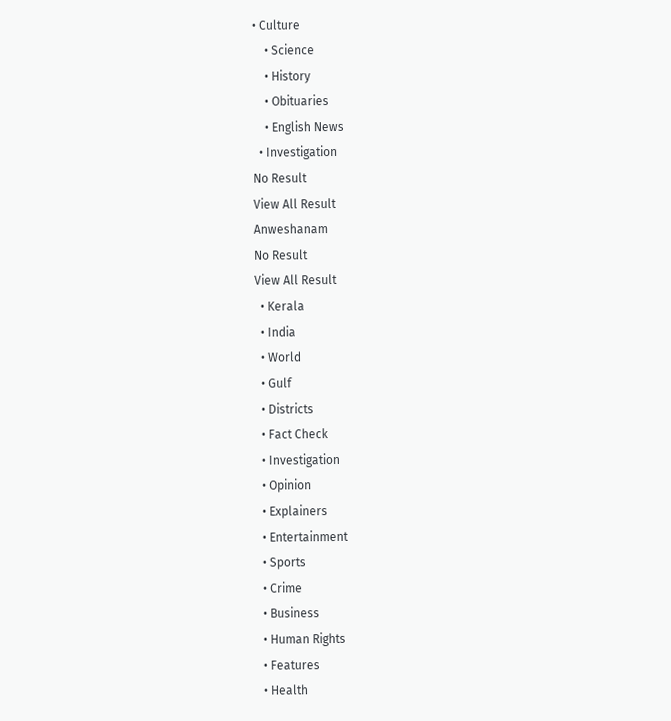• Culture
    • Science
    • History
    • Obituaries
    • English News
  • Investigation
No Result
View All Result
Anweshanam
No Result
View All Result
  • Kerala
  • India
  • World
  • Gulf
  • Districts
  • Fact Check
  • Investigation
  • Opinion
  • Explainers
  • Entertainment
  • Sports
  • Crime
  • Business
  • Human Rights
  • Features
  • Health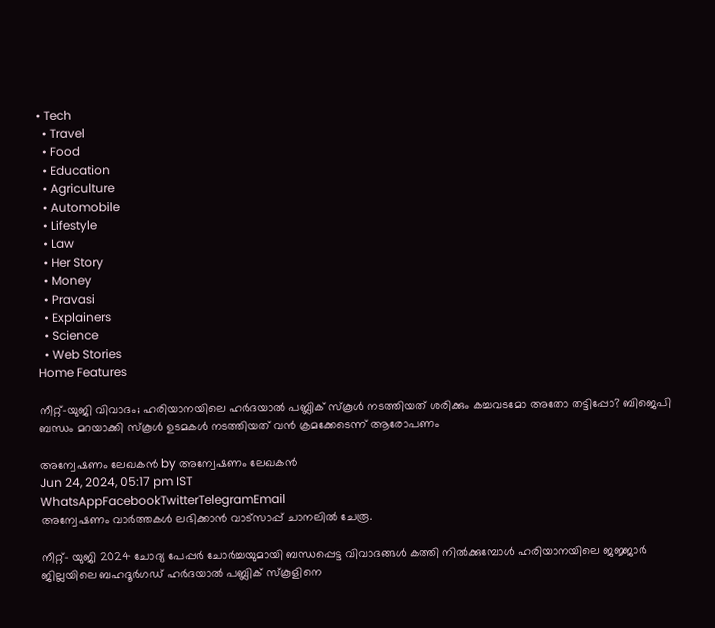• Tech
  • Travel
  • Food
  • Education
  • Agriculture
  • Automobile
  • Lifestyle
  • Law
  • Her Story
  • Money
  • Pravasi
  • Explainers
  • Science
  • Web Stories
Home Features

നീറ്റ്-യുജി വിവാദം; ഹരിയാനയിലെ ഹര്‍ദയാല്‍ പബ്ലിക് സ്‌കൂള്‍ നടത്തിയത് ശരിക്കും കച്ചവടമോ അതോ തട്ടിപ്പോ? ബിജെപി ബന്ധം മറയാക്കി സ്‌കൂള്‍ ഉടമകള്‍ നടത്തിയത് വന്‍ ക്രമക്കേടെന്ന് ആരോപണം

അന്വേഷണം ലേഖകൻ by അന്വേഷണം ലേഖകൻ
Jun 24, 2024, 05:17 pm IST
WhatsAppFacebookTwitterTelegramEmail
അന്വേഷണം വാർത്തകൾ ലഭിക്കാന്‍ വാട്സാപ്പ് ചാനലില്‍ ചേരൂ.

നീറ്റ്- യുജി 2024 ചോദ്യ പേപ്പര്‍ ചോര്‍ച്ചയുമായി ബന്ധപ്പെട്ട വിവാദങ്ങള്‍ കത്തി നില്‍ക്കുമ്പോള്‍ ഹരിയാനയിലെ ജജ്ജാര്‍ ജില്ലയിലെ ബഹദൂര്‍ഗഡ് ഹര്‍ദയാല്‍ പബ്ലിക് സ്‌കൂളിനെ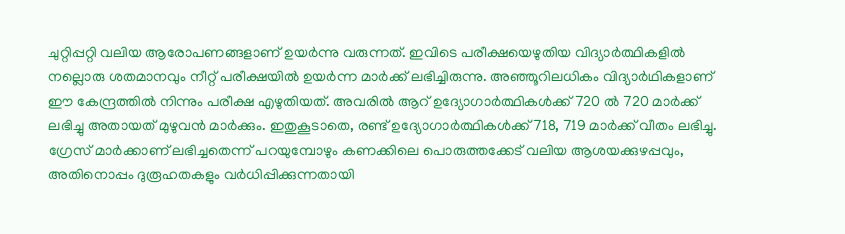ചുറ്റിപ്പറ്റി വലിയ ആരോപണങ്ങളാണ് ഉയര്‍ന്നു വരുന്നത്. ഇവിടെ പരീക്ഷയെഴുതിയ വിദ്യാര്‍ത്ഥികളില്‍ നല്ലൊരു ശതമാനവും നീറ്റ് പരീക്ഷയില്‍ ഉയര്‍ന്ന മാര്‍ക്ക് ലഭിച്ചിരുന്നു. അഞ്ഞൂറിലധികം വിദ്യാര്‍ഥികളാണ് ഈ കേന്ദ്രത്തില്‍ നിന്നും പരീക്ഷ എഴുതിയത്. അവരില്‍ ആറ് ഉദ്യോഗാര്‍ത്ഥികള്‍ക്ക് 720 ല്‍ 720 മാര്‍ക്ക് ലഭിച്ചു അതായത് മുഴുവന്‍ മാര്‍ക്കും. ഇതുകൂടാതെ, രണ്ട് ഉദ്യോഗാര്‍ത്ഥികള്‍ക്ക് 718, 719 മാര്‍ക്ക് വീതം ലഭിച്ചു. ഗ്രേസ് മാര്‍ക്കാണ് ലഭിച്ചതെന്ന് പറയുമ്പോഴും കണക്കിലെ പൊരുത്തക്കേട് വലിയ ആശയക്കുഴപ്പവും, അതിനൊപ്പം ദുരൂഹതകളും വര്‍ധിപ്പിക്കുന്നതായി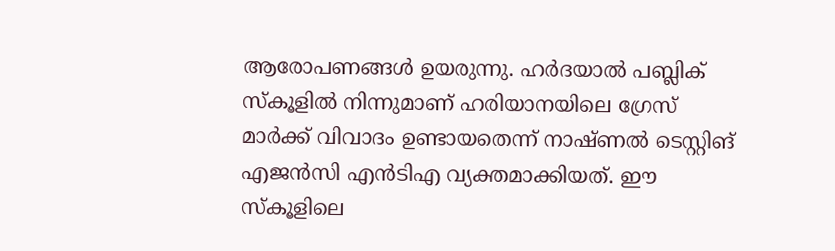ആരോപണങ്ങള്‍ ഉയരുന്നു. ഹര്‍ദയാല്‍ പബ്ലിക് സ്‌കൂളില്‍ നിന്നുമാണ് ഹരിയാനയിലെ ഗ്രേസ് മാര്‍ക്ക് വിവാദം ഉണ്ടായതെന്ന് നാഷ്ണല്‍ ടെസ്റ്റിങ് എജന്‍സി എന്‍ടിഎ വ്യക്തമാക്കിയത്. ഈ സ്‌കൂളിലെ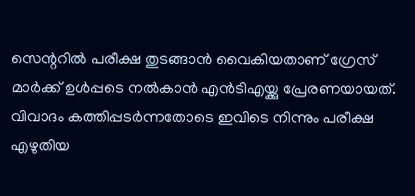സെന്ററില്‍ പരീക്ഷ തുടങ്ങാന്‍ വൈകിയതാണ് ഗ്രേസ് മാര്‍ക്ക് ഉള്‍പ്പടെ നല്‍കാന്‍ എന്‍ടിഎയ്ക്കു പ്രേരണയായത്. വിവാദം കത്തിപ്പടര്‍ന്നതോടെ ഇവിടെ നിന്നും പരീക്ഷ എഴുതിയ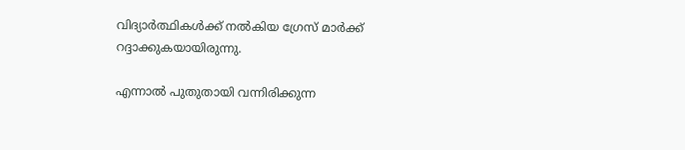വിദ്യാര്‍ത്ഥികള്‍ക്ക് നല്‍കിയ ഗ്രേസ് മാര്‍ക്ക് റദ്ദാക്കുകയായിരുന്നു.

എന്നാല്‍ പുതുതായി വന്നിരിക്കുന്ന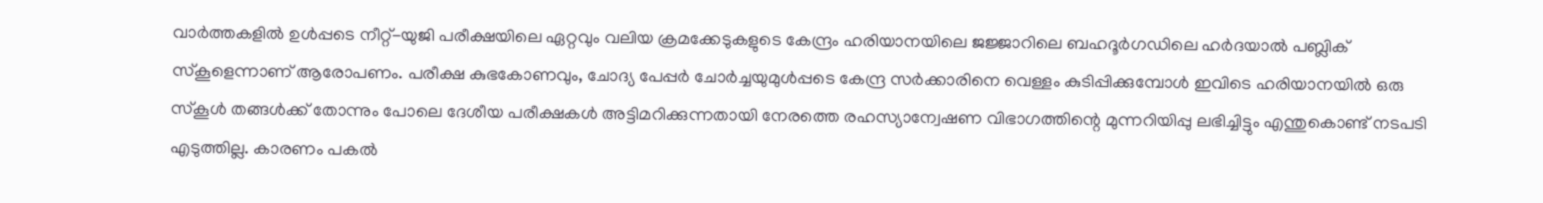വാര്‍ത്തകളില്‍ ഉള്‍പ്പടെ നീറ്റ്-യുജി പരീക്ഷയിലെ ഏറ്റവും വലിയ ക്രമക്കേടുകളുടെ കേന്ദ്രം ഹരിയാനയിലെ ജജ്ജാറിലെ ബഹദൂര്‍ഗഡിലെ ഹര്‍ദയാല്‍ പബ്ലിക് സ്‌കൂളെന്നാണ് ആരോപണം. പരീക്ഷ കുഭകോണവും, ചോദ്യ പേപ്പര്‍ ചോര്‍ച്ചയുമുള്‍പ്പടെ കേന്ദ്ര സര്‍ക്കാരിനെ വെള്ളം കുടിപ്പിക്കുമ്പോള്‍ ഇവിടെ ഹരിയാനയില്‍ ഒരു സ്‌കൂള്‍ തങ്ങള്‍ക്ക് തോന്നും പോലെ ദേശീയ പരീക്ഷകള്‍ അട്ടിമറിക്കുന്നതായി നേരത്തെ രഹസ്യാന്വേഷണ വിഭാഗത്തിന്റെ മുന്നറിയിപ്പു ലഭിച്ചിട്ടും എന്തുകൊണ്ട് നടപടി എടുത്തില്ല. കാരണം പകല്‍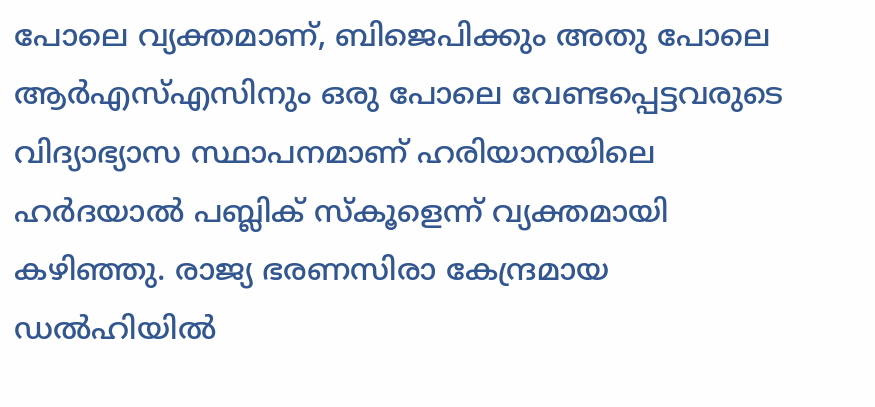പോലെ വ്യക്തമാണ്, ബിജെപിക്കും അതു പോലെ ആര്‍എസ്എസിനും ഒരു പോലെ വേണ്ടപ്പെട്ടവരുടെ വിദ്യാഭ്യാസ സ്ഥാപനമാണ് ഹരിയാനയിലെ ഹര്‍ദയാല്‍ പബ്ലിക് സ്‌കൂളെന്ന് വ്യക്തമായി കഴിഞ്ഞു. രാജ്യ ഭരണസിരാ കേന്ദ്രമായ ഡല്‍ഹിയില്‍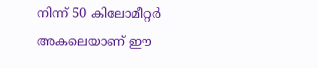നിന്ന് 50 കിലോമീറ്റര്‍ അകലെയാണ് ഈ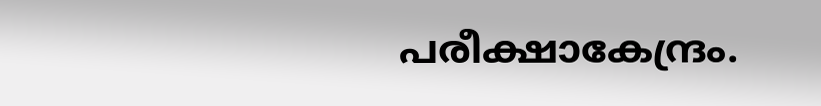പരീക്ഷാകേന്ദ്രം.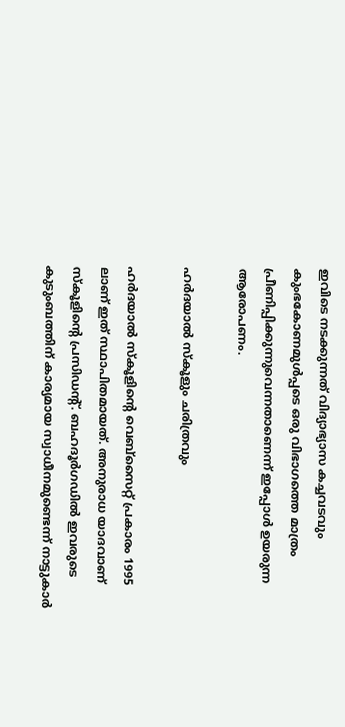ഇവിടെ നടക്കുന്നത് വിദ്യാഭ്യാസ കച്ചവടവും കുംഭകോണമുള്‍പ്പടെ ഒരു വിഭാഗത്തെ മാത്രം പ്രീണിപ്പിക്കുന്നുവെന്നതാണെന്ന് ഇപ്പോള്‍ ഉയരുന്ന ആരോപണം.

ഹര്‍ദയാല്‍ സ്‌കൂളും ചരിത്രവും

ഹര്‍ദയാല്‍ സ്‌കൂളിന്റെ വെബ്‌സൈറ്റ് പ്രകാരം 1995 ലാണ് ഇത് സ്ഥാപിതമായത്. അനുരാധ യാദവാണ് സ്‌കൂളിന്റെ പ്രസിഡന്റ്. ബഹദൂര്‍ഗഡില്‍ ഇവരുടെ കുടുംബത്തിന് കാര്യമായ സ്വാധീനമുണ്ടെന്ന് നാട്ടുകാര്‍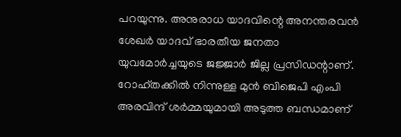പറയുന്നു. അനുരാധ യാദവിന്റെ അനന്തരവന്‍ ശേഖര്‍ യാദവ് ഭാരതീയ ജനതാ യുവമോര്‍ച്ചയുടെ ജജ്ജാര്‍ ജില്ല പ്രസിഡന്റാണ്. റോഹ്തക്കില്‍ നിന്നുള്ള മുന്‍ ബിജെപി എംപി അരവിന്ദ് ശര്‍മ്മയുമായി അടുത്ത ബന്ധമാണ്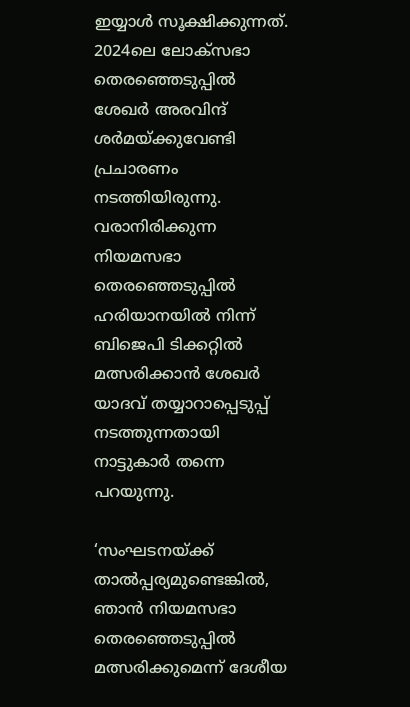ഇയ്യാള്‍ സൂക്ഷിക്കുന്നത്. 2024ലെ ലോക്സഭാ തെരഞ്ഞെടുപ്പില്‍ ശേഖര്‍ അരവിന്ദ് ശര്‍മയ്ക്കുവേണ്ടി പ്രചാരണം നടത്തിയിരുന്നു. വരാനിരിക്കുന്ന നിയമസഭാ തെരഞ്ഞെടുപ്പില്‍ ഹരിയാനയില്‍ നിന്ന് ബിജെപി ടിക്കറ്റില്‍ മത്സരിക്കാന്‍ ശേഖര്‍ യാദവ് തയ്യാറാപ്പെടുപ്പ് നടത്തുന്നതായി നാട്ടുകാര്‍ തന്നെ പറയുന്നു.

‘സംഘടനയ്ക്ക് താല്‍പ്പര്യമുണ്ടെങ്കില്‍, ഞാന്‍ നിയമസഭാ തെരഞ്ഞെടുപ്പില്‍ മത്സരിക്കുമെന്ന് ദേശീയ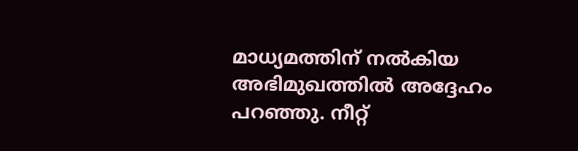മാധ്യമത്തിന് നല്‍കിയ അഭിമുഖത്തില്‍ അദ്ദേഹം പറഞ്ഞു. നീറ്റ്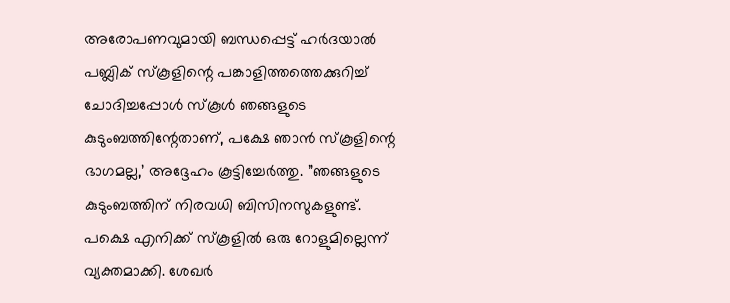അരോപണവുമായി ബന്ധപ്പെട്ട് ഹര്‍ദയാല്‍ പബ്ലിക് സ്‌കൂളിന്റെ പങ്കാളിത്തത്തെക്കുറിച്ച് ചോദിച്ചപ്പോള്‍ സ്‌കൂള്‍ ഞങ്ങളുടെ കുടുംബത്തിന്റേതാണ്, പക്ഷേ ഞാന്‍ സ്‌കൂളിന്റെ ഭാഗമല്ല,’ അദ്ദേഹം കൂട്ടിച്ചേര്‍ത്തു. ”ഞങ്ങളുടെ കുടുംബത്തിന് നിരവധി ബിസിനസുകളുണ്ട്. പക്ഷെ എനിക്ക് സ്‌കൂളില്‍ ഒരു റോളുമില്ലെന്ന് വ്യക്തമാക്കി. ശേഖര്‍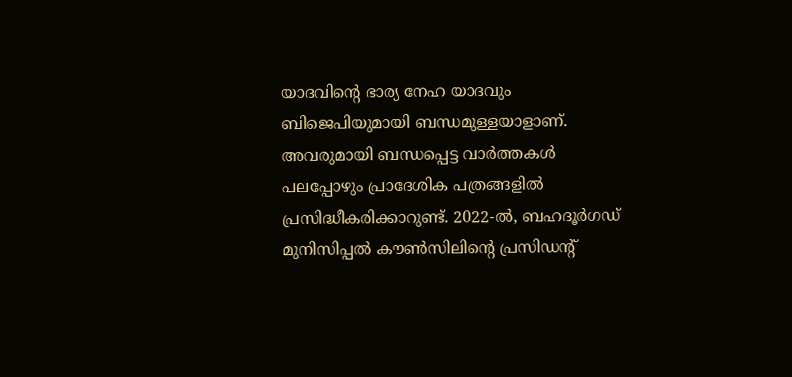യാദവിന്റെ ഭാര്യ നേഹ യാദവും ബിജെപിയുമായി ബന്ധമുള്ളയാളാണ്. അവരുമായി ബന്ധപ്പെട്ട വാര്‍ത്തകള്‍ പലപ്പോഴും പ്രാദേശിക പത്രങ്ങളില്‍ പ്രസിദ്ധീകരിക്കാറുണ്ട്. 2022-ല്‍, ബഹദൂര്‍ഗഡ് മുനിസിപ്പല്‍ കൗണ്‍സിലിന്റെ പ്രസിഡന്റ്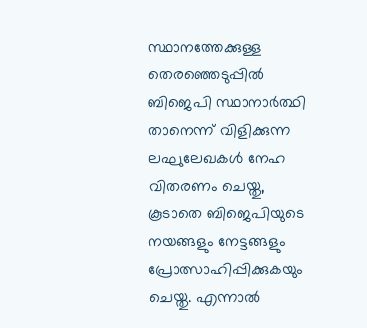സ്ഥാനത്തേക്കുള്ള തെരഞ്ഞെടുപ്പില്‍ ബിജെപി സ്ഥാനാര്‍ത്ഥി താനെന്ന് വിളിക്കുന്ന ലഘുലേഖകള്‍ നേഹ വിതരണം ചെയ്തു, കൂടാതെ ബിജെപിയുടെ നയങ്ങളും നേട്ടങ്ങളും പ്രോത്സാഹിപ്പിക്കുകയും ചെയ്തു. എന്നാല്‍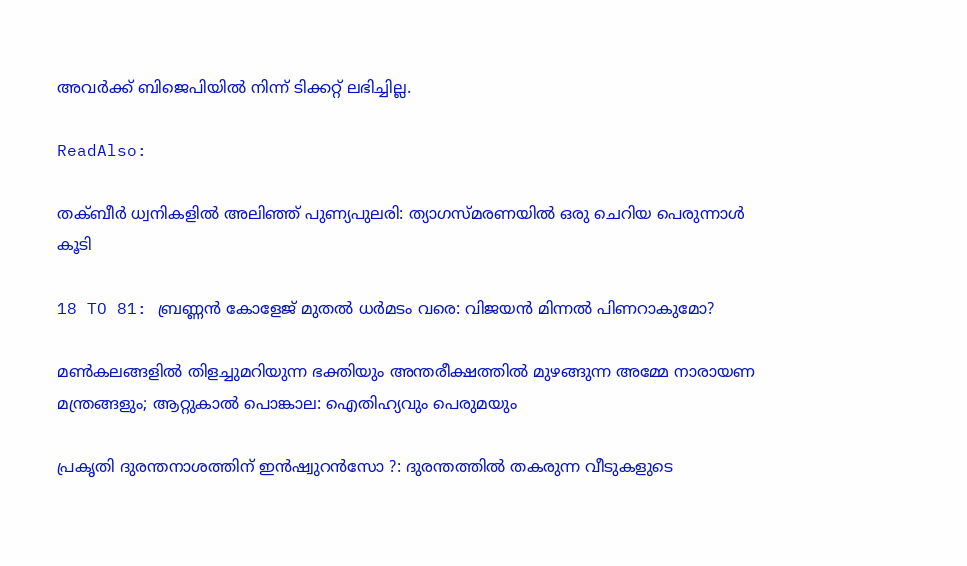അവര്‍ക്ക് ബിജെപിയില്‍ നിന്ന് ടിക്കറ്റ് ലഭിച്ചില്ല.

ReadAlso:

തക്ബീർ ധ്വനികളിൽ അലിഞ്ഞ് പുണ്യപുലരി: ത്യാഗസ്മരണയിൽ ഒരു ചെറിയ പെരുന്നാൾ കൂടി

18 TO 81: ബ്രണ്ണൻ കോളേജ് മുതൽ ധർമടം വരെ: വിജയൻ മിന്നൽ പിണറാകുമോ?

മൺകലങ്ങളിൽ തിളച്ചുമറിയുന്ന ഭക്തിയും അന്തരീക്ഷത്തിൽ മുഴങ്ങുന്ന അമ്മേ നാരായണ മന്ത്രങ്ങളും; ആറ്റുകാൽ പൊങ്കാല: ഐതിഹ്യവും പെരുമയും

പ്രകൃതി ദുരന്തനാശത്തിന് ഇന്‍ഷ്വുറന്‍സോ ?: ദുരന്തത്തില്‍ തകരുന്ന വീടുകളുടെ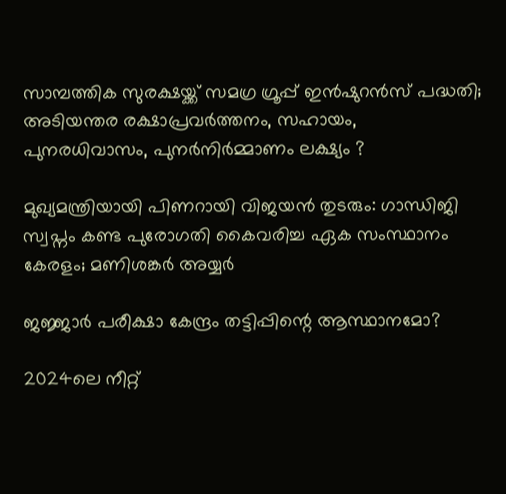സാമ്പത്തിക സുരക്ഷയ്ക്ക് സമഗ്ര ഗ്രൂപ്പ് ഇന്‍ഷുറന്‍സ് പദ്ധതി; അടിയന്തര രക്ഷാപ്രവര്‍ത്തനം, സഹായം, പുനരധിവാസം, പുനര്‍നിര്‍മ്മാണം ലക്ഷ്യം ?

മുഖ്യമന്ത്രിയായി പിണറായി വിജയന്‍ തുടരും: ഗാന്ധിജി സ്വപ്നം കണ്ട പുരോഗതി കൈവരിച്ച ഏക സംസ്ഥാനം കേരളം; മണിശങ്കര്‍ അയ്യര്‍

ജജ്ജാര്‍ പരീക്ഷാ കേന്ദ്രം തട്ടിപ്പിന്റെ ആസ്ഥാനമോ?

2024ലെ നീറ്റ്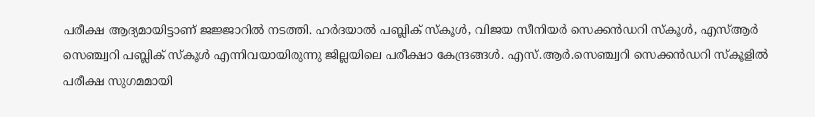പരീക്ഷ ആദ്യമായിട്ടാണ് ജജ്ജാറില്‍ നടത്തി. ഹര്‍ദയാല്‍ പബ്ലിക് സ്‌കൂള്‍, വിജയ സീനിയര്‍ സെക്കന്‍ഡറി സ്‌കൂള്‍, എസ്ആര്‍ സെഞ്ച്വറി പബ്ലിക് സ്‌കൂള്‍ എന്നിവയായിരുന്നു ജില്ലയിലെ പരീക്ഷാ കേന്ദ്രങ്ങള്‍. എസ്.ആര്‍.സെഞ്ച്വറി സെക്കന്‍ഡറി സ്‌കൂളില്‍ പരീക്ഷ സുഗമമായി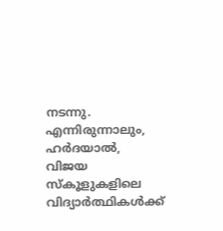നടന്നു. എന്നിരുന്നാലും, ഹര്‍ദയാല്‍, വിജയ സ്‌കൂളുകളിലെ വിദ്യാര്‍ത്ഥികള്‍ക്ക്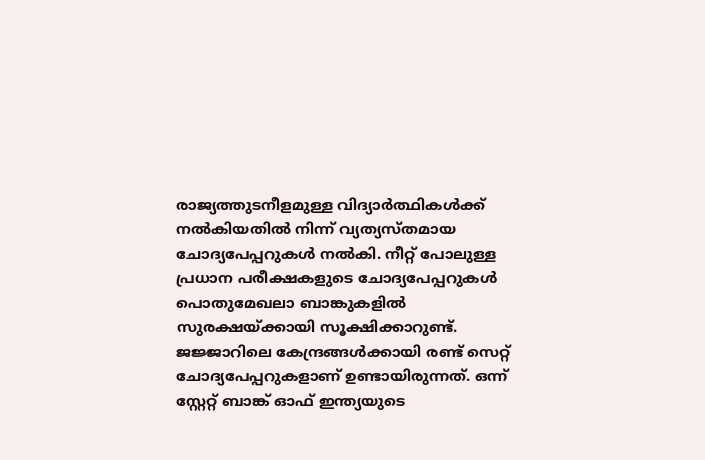രാജ്യത്തുടനീളമുള്ള വിദ്യാര്‍ത്ഥികള്‍ക്ക് നല്‍കിയതില്‍ നിന്ന് വ്യത്യസ്തമായ ചോദ്യപേപ്പറുകള്‍ നല്‍കി. നീറ്റ് പോലുള്ള പ്രധാന പരീക്ഷകളുടെ ചോദ്യപേപ്പറുകള്‍ പൊതുമേഖലാ ബാങ്കുകളില്‍ സുരക്ഷയ്ക്കായി സൂക്ഷിക്കാറുണ്ട്. ജജ്ജാറിലെ കേന്ദ്രങ്ങള്‍ക്കായി രണ്ട് സെറ്റ് ചോദ്യപേപ്പറുകളാണ് ഉണ്ടായിരുന്നത്. ഒന്ന് സ്റ്റേറ്റ് ബാങ്ക് ഓഫ് ഇന്ത്യയുടെ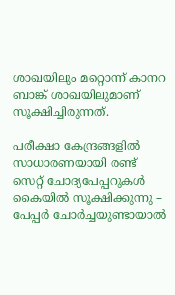ശാഖയിലും മറ്റൊന്ന് കാനറ ബാങ്ക് ശാഖയിലുമാണ് സൂക്ഷിച്ചിരുന്നത്.

പരീക്ഷാ കേന്ദ്രങ്ങളില്‍ സാധാരണയായി രണ്ട് സെറ്റ് ചോദ്യപേപ്പറുകള്‍ കൈയില്‍ സൂക്ഷിക്കുന്നു – പേപ്പര്‍ ചോര്‍ച്ചയുണ്ടായാല്‍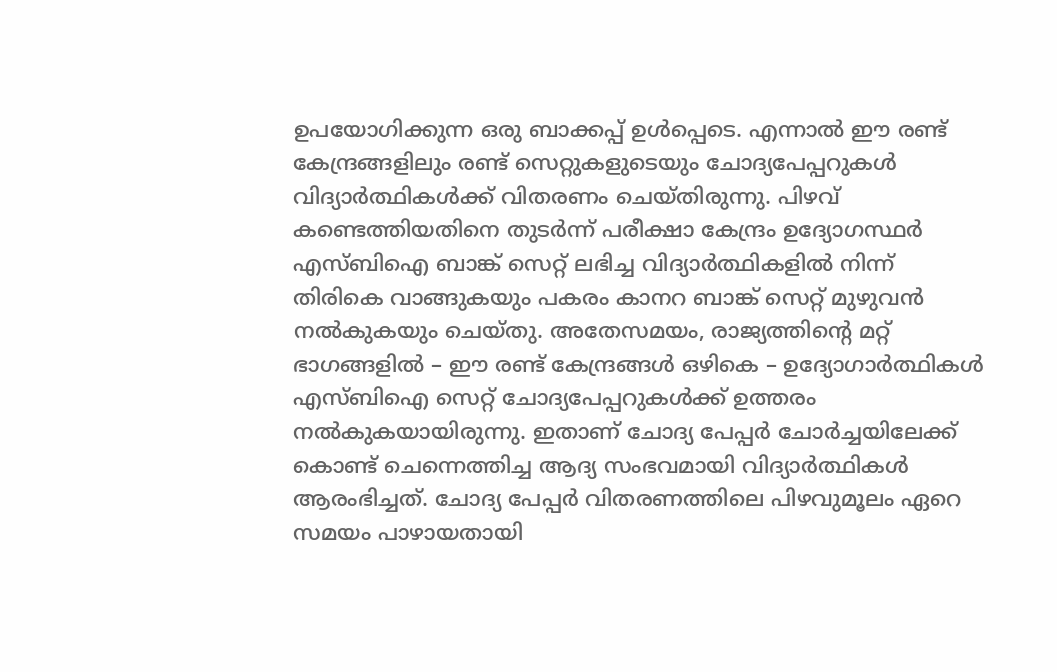ഉപയോഗിക്കുന്ന ഒരു ബാക്കപ്പ് ഉള്‍പ്പെടെ. എന്നാല്‍ ഈ രണ്ട് കേന്ദ്രങ്ങളിലും രണ്ട് സെറ്റുകളുടെയും ചോദ്യപേപ്പറുകള്‍ വിദ്യാര്‍ത്ഥികള്‍ക്ക് വിതരണം ചെയ്തിരുന്നു. പിഴവ് കണ്ടെത്തിയതിനെ തുടര്‍ന്ന് പരീക്ഷാ കേന്ദ്രം ഉദ്യോഗസ്ഥര്‍ എസ്ബിഐ ബാങ്ക് സെറ്റ് ലഭിച്ച വിദ്യാര്‍ത്ഥികളില്‍ നിന്ന് തിരികെ വാങ്ങുകയും പകരം കാനറ ബാങ്ക് സെറ്റ് മുഴുവന്‍ നല്‍കുകയും ചെയ്തു. അതേസമയം, രാജ്യത്തിന്റെ മറ്റ് ഭാഗങ്ങളില്‍ – ഈ രണ്ട് കേന്ദ്രങ്ങള്‍ ഒഴികെ – ഉദ്യോഗാര്‍ത്ഥികള്‍ എസ്ബിഐ സെറ്റ് ചോദ്യപേപ്പറുകള്‍ക്ക് ഉത്തരം നല്‍കുകയായിരുന്നു. ഇതാണ് ചോദ്യ പേപ്പര്‍ ചോര്‍ച്ചയിലേക്ക് കൊണ്ട് ചെന്നെത്തിച്ച ആദ്യ സംഭവമായി വിദ്യാര്‍ത്ഥികള്‍ ആരംഭിച്ചത്. ചോദ്യ പേപ്പര്‍ വിതരണത്തിലെ പിഴവുമൂലം ഏറെ സമയം പാഴായതായി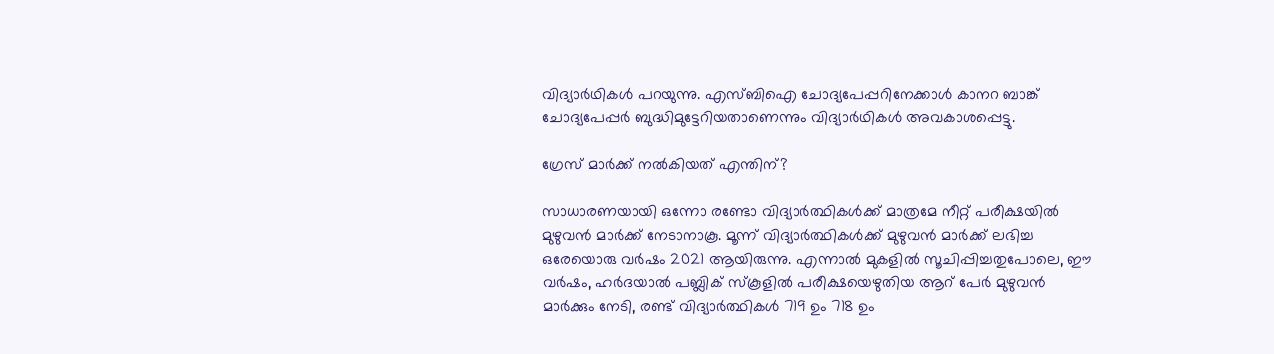വിദ്യാര്‍ഥികള്‍ പറയുന്നു. എസ്ബിഐ ചോദ്യപേപ്പറിനേക്കാള്‍ കാനറ ബാങ്ക് ചോദ്യപേപ്പര്‍ ബുദ്ധിമുട്ടേറിയതാണെന്നും വിദ്യാര്‍ഥികള്‍ അവകാശപ്പെട്ടു.

ഗ്രേസ് മാര്‍ക്ക് നല്‍കിയത് എന്തിന്?

സാധാരണയായി ഒന്നോ രണ്ടോ വിദ്യാര്‍ത്ഥികള്‍ക്ക് മാത്രമേ നീറ്റ് പരീക്ഷയില്‍ മുഴുവന്‍ മാര്‍ക്ക് നേടാനാകൂ. മൂന്ന് വിദ്യാര്‍ത്ഥികള്‍ക്ക് മുഴുവന്‍ മാര്‍ക്ക് ലഭിച്ച ഒരേയൊരു വര്‍ഷം 2021 ആയിരുന്നു. എന്നാല്‍ മുകളില്‍ സൂചിപ്പിച്ചതുപോലെ, ഈ വര്‍ഷം, ഹര്‍ദയാല്‍ പബ്ലിക് സ്‌കൂളില്‍ പരീക്ഷയെഴുതിയ ആറ് പേര്‍ മുഴുവന്‍ മാര്‍ക്കും നേടി, രണ്ട് വിദ്യാര്‍ത്ഥികള്‍ 719 ഉം 718 ഉം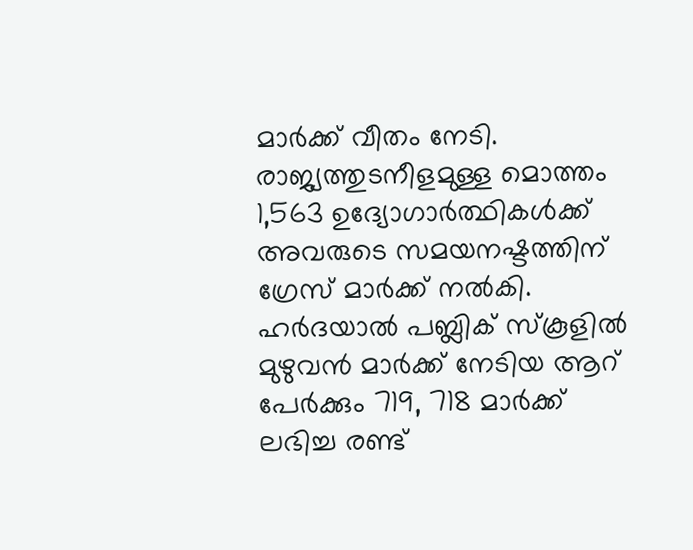മാര്‍ക്ക് വീതം നേടി. രാജ്യത്തുടനീളമുള്ള മൊത്തം 1,563 ഉദ്യോഗാര്‍ത്ഥികള്‍ക്ക് അവരുടെ സമയനഷ്ടത്തിന് ഗ്രേസ് മാര്‍ക്ക് നല്‍കി. ഹര്‍ദയാല്‍ പബ്ലിക് സ്‌കൂളില്‍ മുഴുവന്‍ മാര്‍ക്ക് നേടിയ ആറ് പേര്‍ക്കും 719, 718 മാര്‍ക്ക് ലഭിച്ച രണ്ട്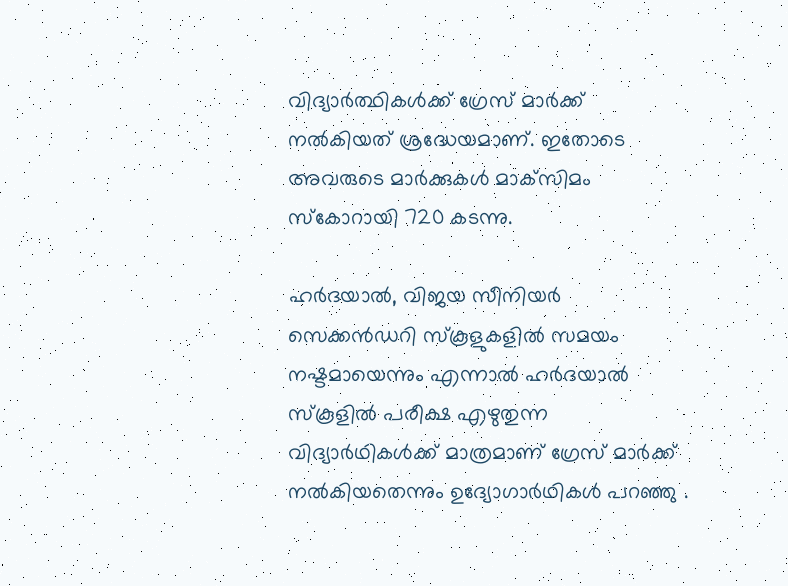വിദ്യാര്‍ത്ഥികള്‍ക്ക് ഗ്രേസ് മാര്‍ക്ക് നല്‍കിയത് ശ്രദ്ധേയമാണ്. ഇതോടെ അവരുടെ മാര്‍ക്കുകള്‍ മാക്‌സിമം സ്‌കോറായി 720 കടന്നു.

ഹര്‍ദയാല്‍, വിജയ സീനിയര്‍ സെക്കന്‍ഡറി സ്‌കൂളുകളില്‍ സമയം നഷ്ടമായെന്നും എന്നാല്‍ ഹര്‍ദയാല്‍ സ്‌കൂളില്‍ പരീക്ഷ എഴുതുന്ന വിദ്യാര്‍ഥികള്‍ക്ക് മാത്രമാണ് ഗ്രേസ് മാര്‍ക്ക് നല്‍കിയതെന്നും ഉദ്യോഗാര്‍ഥികള്‍ പറഞ്ഞു .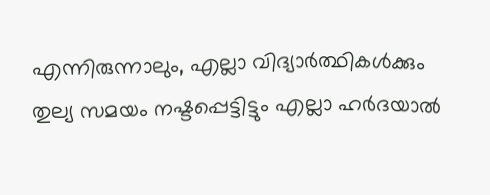എന്നിരുന്നാലും, എല്ലാ വിദ്യാര്‍ത്ഥികള്‍ക്കും തുല്യ സമയം നഷ്ടപ്പെട്ടിട്ടും എല്ലാ ഹര്‍ദയാല്‍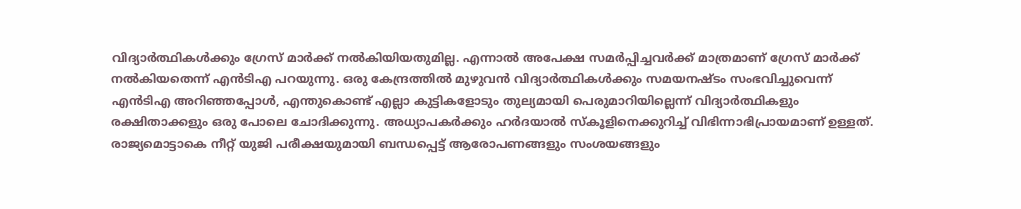വിദ്യാര്‍ത്ഥികള്‍ക്കും ഗ്രേസ് മാര്‍ക്ക് നല്‍കിയിയതുമില്ല. എന്നാല്‍ അപേക്ഷ സമര്‍പ്പിച്ചവര്‍ക്ക് മാത്രമാണ് ഗ്രേസ് മാര്‍ക്ക് നല്‍കിയതെന്ന് എന്‍ടിഎ പറയുന്നു. ഒരു കേന്ദ്രത്തില്‍ മുഴുവന്‍ വിദ്യാര്‍ത്ഥികള്‍ക്കും സമയനഷ്ടം സംഭവിച്ചുവെന്ന് എന്‍ടിഎ അറിഞ്ഞപ്പോള്‍, എന്തുകൊണ്ട് എല്ലാ കുട്ടികളോടും തുല്യമായി പെരുമാറിയില്ലെന്ന് വിദ്യാര്‍ത്ഥികളും രക്ഷിതാക്കളും ഒരു പോലെ ചോദിക്കുന്നു. അധ്യാപകര്‍ക്കും ഹര്‍ദയാല്‍ സ്‌കൂളിനെക്കുറിച്ച് വിഭിന്നാഭിപ്രായമാണ് ഉള്ളത്. രാജ്യമൊട്ടാകെ നീറ്റ് യുജി പരീക്ഷയുമായി ബന്ധപ്പെട്ട് ആരോപണങ്ങളും സംശയങ്ങളും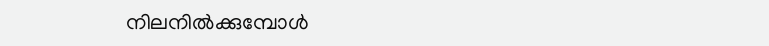നിലനില്‍ക്കുമ്പോള്‍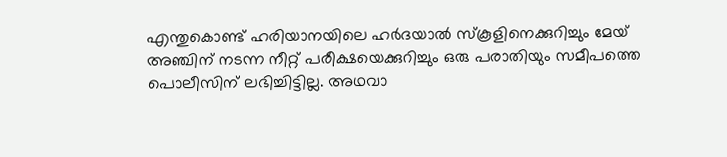എന്തുകൊണ്ട് ഹരിയാനയിലെ ഹര്‍ദയാല്‍ സ്‌കൂളിനെക്കുറിച്ചും മേയ് അഞ്ചിന് നടന്ന നീറ്റ് പരീക്ഷയെക്കുറിച്ചും ഒരു പരാതിയും സമീപത്തെ പൊലീസിന് ലഭിച്ചിട്ടില്ല. അഥവാ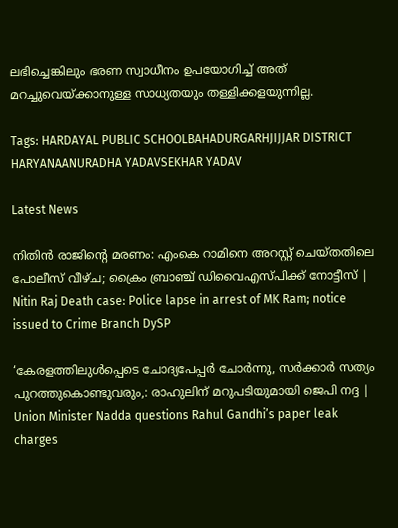ലഭിച്ചെങ്കിലും ഭരണ സ്വാധീനം ഉപയോഗിച്ച് അത് മറച്ചുവെയ്ക്കാനുള്ള സാധ്യതയും തള്ളിക്കളയുന്നില്ല.

Tags: HARDAYAL PUBLIC SCHOOLBAHADURGARHJIJJAR DISTRICT HARYANAANURADHA YADAVSEKHAR YADAV

Latest News

നിതിൻ രാജിന്റെ മരണം: എംകെ റാമിനെ അറസ്റ്റ് ചെയ്തതിലെ പോലീസ് വീഴ്ച; ക്രൈം ബ്രാഞ്ച് ഡിവൈഎസ്പിക്ക് നോട്ടീസ് | Nitin Raj Death case: Police lapse in arrest of MK Ram; notice issued to Crime Branch DySP

‘കേരളത്തിലുള്‍പ്പെടെ ചോദ്യപേപ്പര്‍ ചോര്‍ന്നു, സര്‍ക്കാര്‍ സത്യം പുറത്തുകൊണ്ടുവരും,: രാഹുലിന് മറുപടിയുമായി ജെപി നദ്ദ | Union Minister Nadda questions Rahul Gandhi’s paper leak charges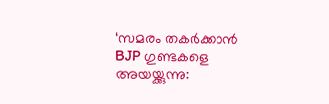‘സമരം തകർക്കാൻ BJP ഗുണ്ടകളെ അയയ്ക്കുന്നു: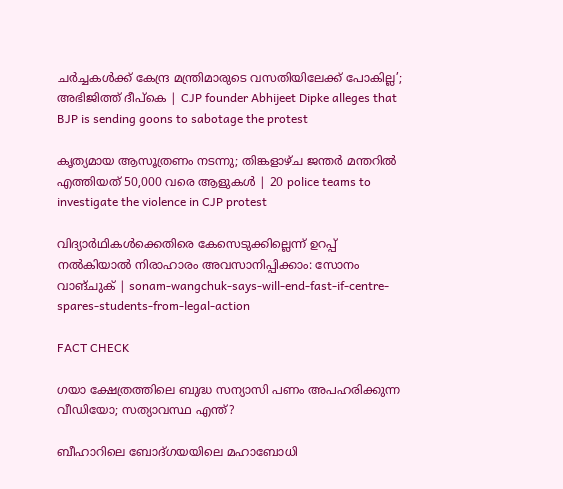ചർച്ചകൾക്ക് കേന്ദ്ര മന്ത്രിമാരുടെ വസതിയിലേക്ക് പോകില്ല’; അഭിജിത്ത് ദീപ്കെ | CJP founder Abhijeet Dipke alleges that BJP is sending goons to sabotage the protest

കൃത്യമായ ആസൂത്രണം നടന്നു; തിങ്കളാഴ്ച ജന്തർ മന്തറിൽ എത്തിയത് 50,000 വരെ ആളുകൾ | 20 police teams to investigate the violence in CJP protest

വിദ്യാർഥികള്‍ക്കെതിരെ കേസെടുക്കില്ലെന്ന് ഉറപ്പ് നൽകിയാൽ നിരാഹാരം അവസാനിപ്പിക്കാം: സോനം വാങ്ചുക് | sonam-wangchuk-says-will-end-fast-if-centre-spares-students-from-legal-action

FACT CHECK

ഗയാ ക്ഷേത്രത്തിലെ ബുദ്ധ സന്യാസി പണം അപഹരിക്കുന്ന വീഡിയോ; സത്യാവസ്ഥ എന്ത്?

ബീഹാറിലെ ബോദ്ഗയയിലെ മഹാബോധി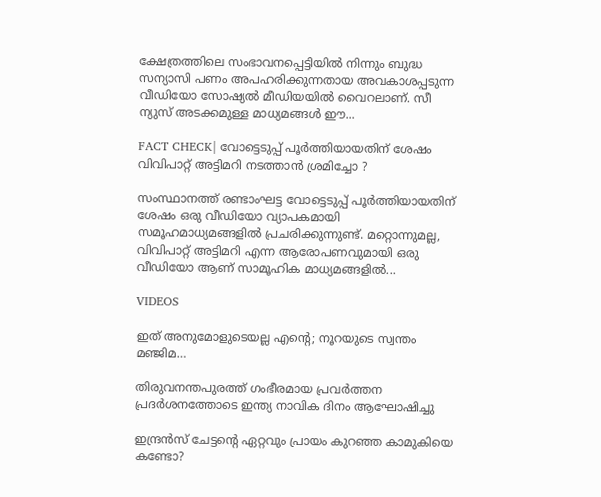ക്ഷേത്രത്തിലെ സംഭാവനപ്പെട്ടിയില്‍ നിന്നും ബുദ്ധ സന്യാസി പണം അപഹരിക്കുന്നതായ അവകാശപ്പടുന്ന വീഡിയോ സോഷ്യല്‍ മീഡിയയില്‍ വൈറലാണ്. സീ ന്യുസ് അടക്കമുള്ള മാധ്യമങ്ങള്‍ ഈ...

FACT CHECK| വോട്ടെടുപ്പ് പൂർത്തിയായതിന് ശേഷം വിവിപാറ്റ് അട്ടിമറി നടത്താൻ ശ്രമിച്ചോ ?

സംസ്ഥാനത്ത് രണ്ടാംഘട്ട വോട്ടെടുപ്പ് പൂർത്തിയായതിന് ശേഷം ഒരു വീഡിയോ വ്യാപകമായി സമൂഹമാധ്യമങ്ങളിൽ പ്രചരിക്കുന്നുണ്ട്. മറ്റൊന്നുമല്ല, വിവിപാറ്റ് അട്ടിമറി എന്ന ആരോപണവുമായി ഒരു വീഡിയോ ആണ് സാമൂഹിക മാധ്യമങ്ങളിൽ...

VIDEOS

ഇത് അനുമോളുടെയല്ല എന്റെ; നൂറയുടെ സ്വന്തം മഞ്ജിമ…

തിരുവനന്തപുരത്ത് ഗംഭീരമായ പ്രവർത്തന പ്രദർശനത്തോടെ ഇന്ത്യ നാവിക ദിനം ആഘോഷിച്ചു

ഇന്ദ്രൻസ് ചേട്ടന്റെ ഏറ്റവും പ്രായം കുറഞ്ഞ കാമുകിയെ കണ്ടോ?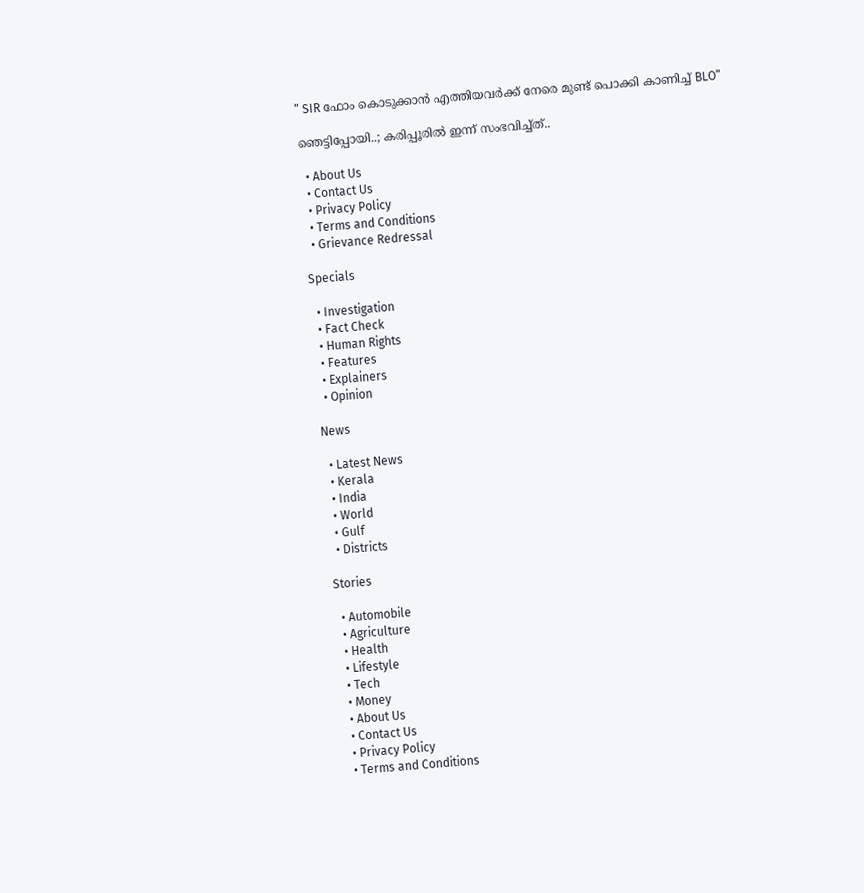” SIR ഫോം കൊടുക്കാൻ എത്തിയവർക്ക് നേരെ മുണ്ട് പൊക്കി കാണിച്ച് BLO”

ഞെട്ടിപ്പോയി..; കരിപ്പൂരിൽ ഇന്ന് സംഭവിച്ച്ത്..

  • About Us
  • Contact Us
  • Privacy Policy
  • Terms and Conditions
  • Grievance Redressal

Specials

  • Investigation
  • Fact Check
  • Human Rights
  • Features
  • Explainers
  • Opinion

News

  • Latest News
  • Kerala
  • India
  • World
  • Gulf
  • Districts

Stories

  • Automobile
  • Agriculture
  • Health
  • Lifestyle
  • Tech
  • Money
  • About Us
  • Contact Us
  • Privacy Policy
  • Terms and Conditions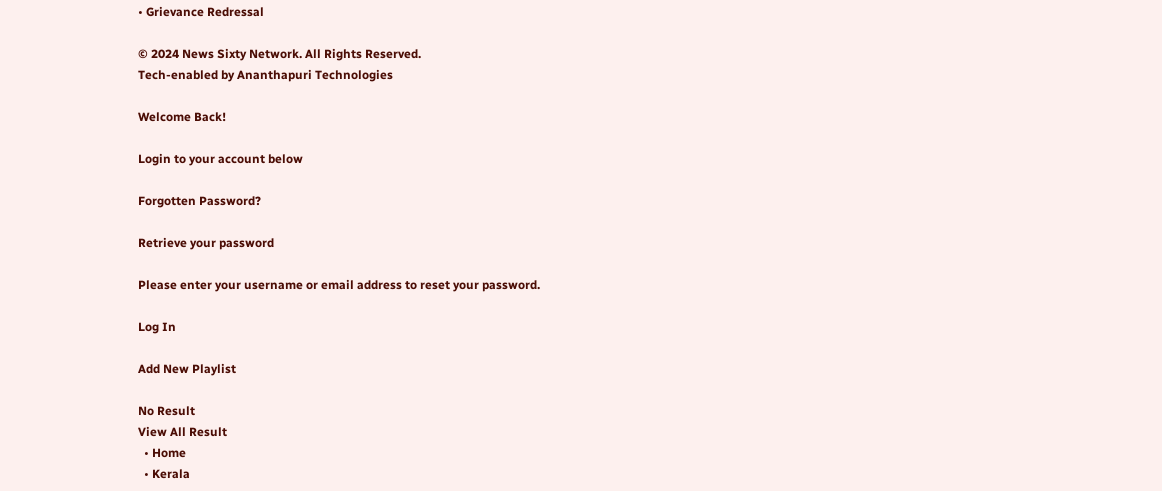• Grievance Redressal

© 2024 News Sixty Network. All Rights Reserved.
Tech-enabled by Ananthapuri Technologies

Welcome Back!

Login to your account below

Forgotten Password?

Retrieve your password

Please enter your username or email address to reset your password.

Log In

Add New Playlist

No Result
View All Result
  • Home
  • Kerala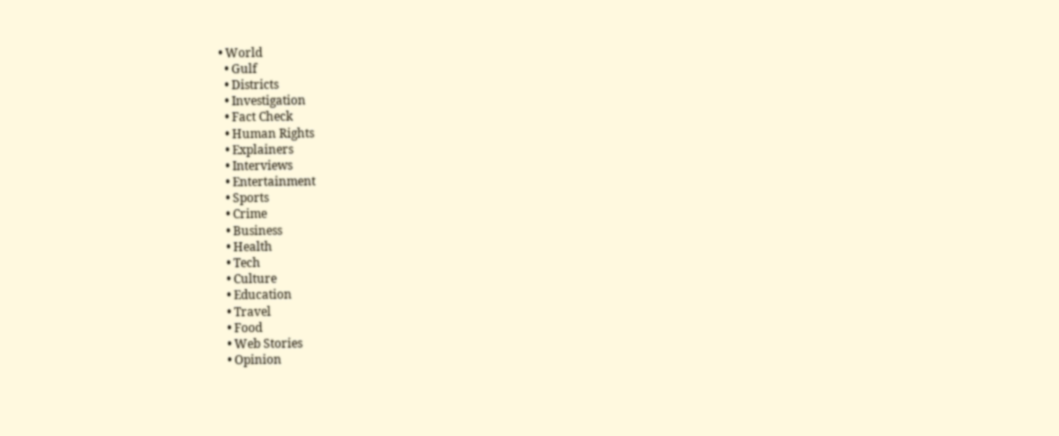• World
  • Gulf
  • Districts
  • Investigation
  • Fact Check
  • Human Rights
  • Explainers
  • Interviews
  • Entertainment
  • Sports
  • Crime
  • Business
  • Health
  • Tech
  • Culture
  • Education
  • Travel
  • Food
  • Web Stories
  • Opinion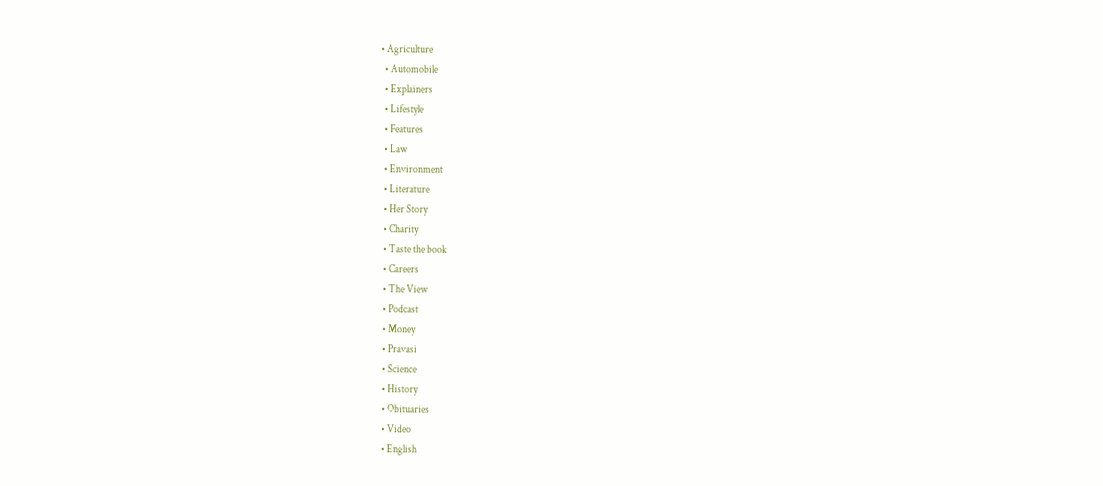• Agriculture
  • Automobile
  • Explainers
  • Lifestyle
  • Features
  • Law
  • Environment
  • Literature
  • Her Story
  • Charity
  • Taste the book
  • Careers
  • The View
  • Podcast
  • Money
  • Pravasi
  • Science
  • History
  • Obituaries
  • Video
  • English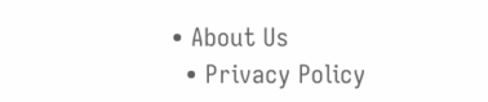• About Us
  • Privacy Policy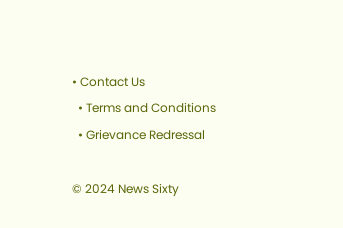• Contact Us
  • Terms and Conditions
  • Grievance Redressal

© 2024 News Sixty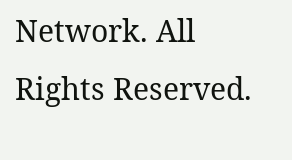Network. All Rights Reserved.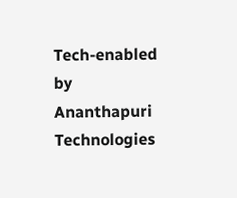Tech-enabled by Ananthapuri Technologies